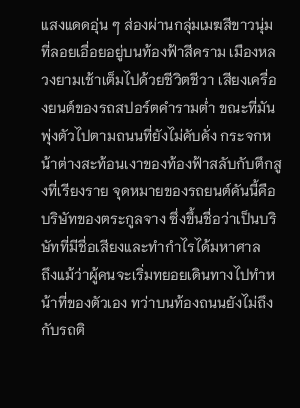แสงแดดอุ่น ๆ ส่องผ่านกลุ่มเมฆสีขาวนุ่มที่ลอยเอื่อยอยู่บนท้องฟ้าสีคราม เมืองหลวงยามเช้าเต็มไปด้วยชีวิตชีวา เสียงเครื่องยนต์ของรถสปอร์ตคำรามต่ำ ขณะที่มันพุ่งตัวไปตามถนนที่ยังไม่คับคั่ง กระจกหน้าต่างสะท้อนเงาของท้องฟ้าสลับกับตึกสูงที่เรียงราย จุดหมายของรถยนต์คันนี้คือบริษัทของตระกูลจาง ซึ่งขึ้นชื่อว่าเป็นบริษัทที่มีชื่อเสียงและทำกำไรได้มหาศาล
ถึงแม้ว่าผู้คนจะเริ่มทยอยเดินทางไปทำหน้าที่ของตัวเอง ทว่าบนท้องถนนยังไม่ถึงกับรถติ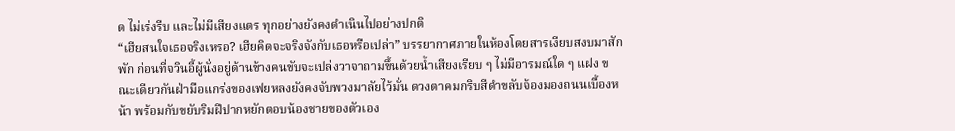ด ไม่เร่งรีบ และไม่มีเสียงแตร ทุกอย่างยังคงดำเนินไปอย่างปกติ
“เฮียสนใจเธอจริงเหรอ? เฮียคิดจะจริงจังกับเธอหรือเปล่า” บรรยากาศภายในห้องโดยสารเงียบสงบมาสักพัก ก่อนที่จวินอี้ผู้นั่งอยู่ด้านข้างคนขับจะเปล่งวาจาถามขึ้นด้วยน้ำเสียงเรียบ ๆ ไม่มีอารมณ์ใด ๆ แฝง ขณะเดียวกันฝ่ามือแกร่งของเฟยหลงยังคงจับพวงมาลัยไว้มั่น ดวงตาคมกริบสีดำขลับจ้องมองถนนเบื้องหน้า พร้อมกับขยับริมฝีปากหยักตอบน้องชายของตัวเอง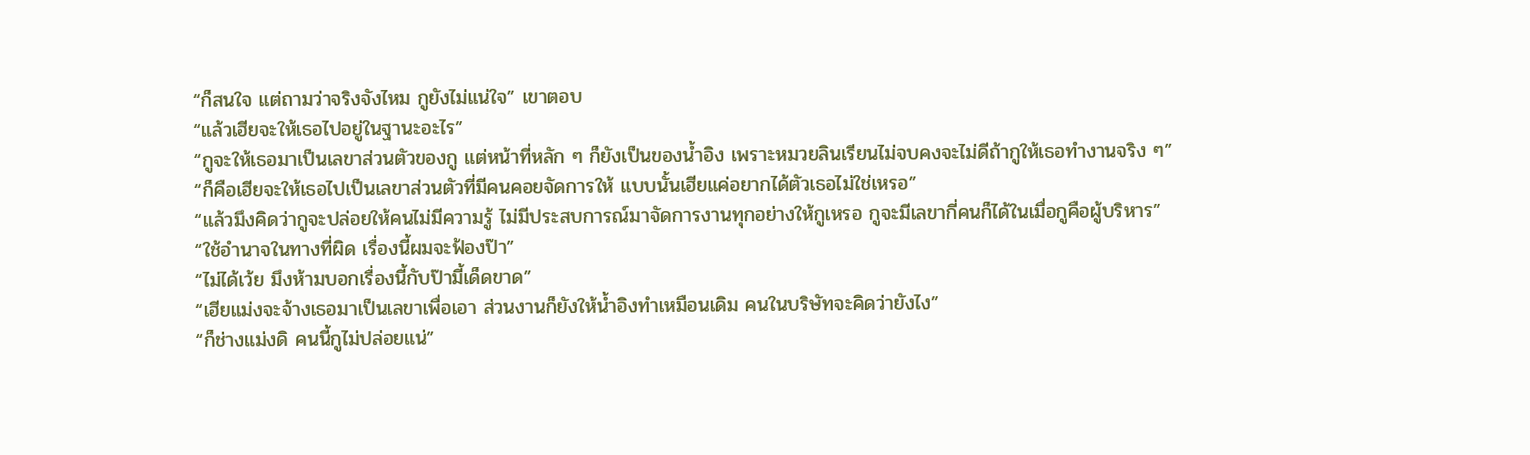“ก็สนใจ แต่ถามว่าจริงจังไหม กูยังไม่แน่ใจ” เขาตอบ
“แล้วเฮียจะให้เธอไปอยู่ในฐานะอะไร”
“กูจะให้เธอมาเป็นเลขาส่วนตัวของกู แต่หน้าที่หลัก ๆ ก็ยังเป็นของน้ำอิง เพราะหมวยลินเรียนไม่จบคงจะไม่ดีถ้ากูให้เธอทำงานจริง ๆ”
“ก็คือเฮียจะให้เธอไปเป็นเลขาส่วนตัวที่มีคนคอยจัดการให้ แบบนั้นเฮียแค่อยากได้ตัวเธอไม่ใช่เหรอ”
“แล้วมึงคิดว่ากูจะปล่อยให้คนไม่มีความรู้ ไม่มีประสบการณ์มาจัดการงานทุกอย่างให้กูเหรอ กูจะมีเลขากี่คนก็ได้ในเมื่อกูคือผู้บริหาร”
“ใช้อำนาจในทางที่ผิด เรื่องนี้ผมจะฟ้องป๊า”
“ไม่ได้เว้ย มึงห้ามบอกเรื่องนี้กับป๊ามี้เด็ดขาด”
“เฮียแม่งจะจ้างเธอมาเป็นเลขาเพื่อเอา ส่วนงานก็ยังให้น้ำอิงทำเหมือนเดิม คนในบริษัทจะคิดว่ายังไง”
“ก็ช่างแม่งดิ คนนี้กูไม่ปล่อยแน่”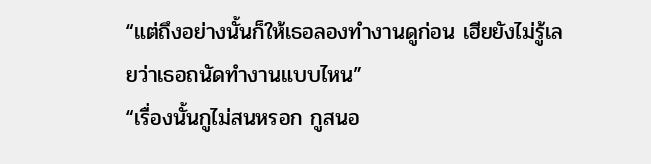“แต่ถึงอย่างนั้นก็ให้เธอลองทำงานดูก่อน เฮียยังไม่รู้เลยว่าเธอถนัดทำงานแบบไหน”
“เรื่องนั้นกูไม่สนหรอก กูสนอ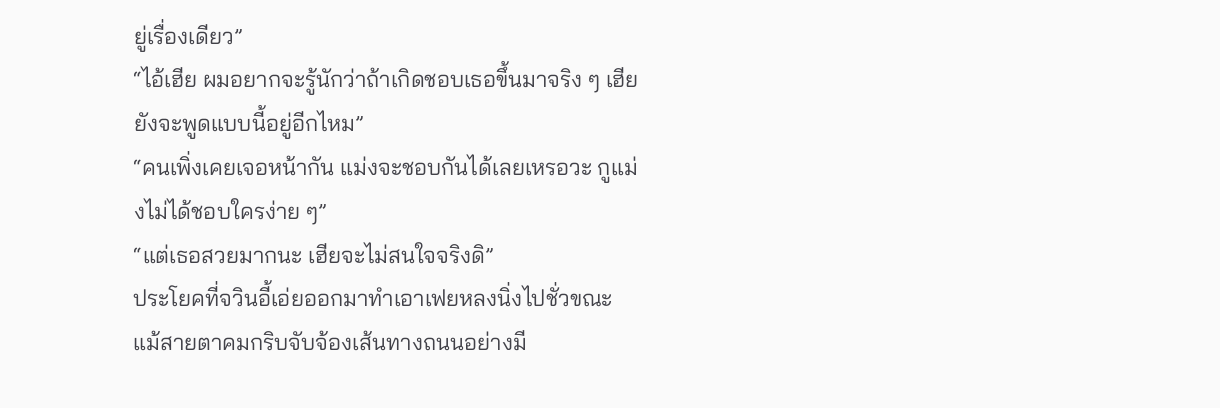ยู่เรื่องเดียว”
“ไอ้เฮีย ผมอยากจะรู้นักว่าถ้าเกิดชอบเธอขึ้นมาจริง ๆ เฮียยังจะพูดแบบนี้อยู่อีกไหม”
“คนเพิ่งเคยเจอหน้ากัน แม่งจะชอบกันได้เลยเหรอวะ กูแม่งไม่ได้ชอบใครง่าย ๆ”
“แต่เธอสวยมากนะ เฮียจะไม่สนใจจริงดิ”
ประโยคที่จวินอี้เอ่ยออกมาทำเอาเฟยหลงนิ่งไปชั่วขณะ แม้สายตาคมกริบจับจ้องเส้นทางถนนอย่างมี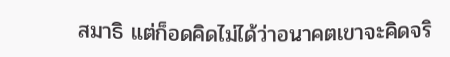สมาธิ แต่ก็อดคิดไม่ได้ว่าอนาคตเขาจะคิดจริ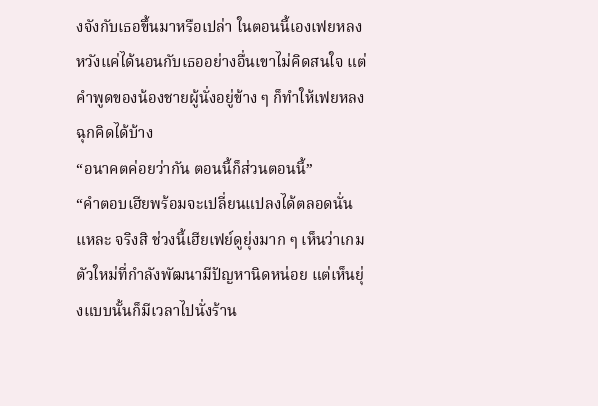งจังกับเธอขึ้นมาหรือเปล่า ในตอนนี้เองเฟยหลงหวังแค่ได้นอนกับเธออย่างอื่นเขาไม่คิดสนใจ แต่คำพูดของน้องชายผู้นั่งอยู่ข้าง ๆ ก็ทำให้เฟยหลงฉุกคิดได้บ้าง
“อนาคตค่อยว่ากัน ตอนนี้ก็ส่วนตอนนี้”
“คำตอบเฮียพร้อมจะเปลี่ยนแปลงได้ตลอดนั่นแหละ จริงสิ ช่วงนี้เฮียเฟย์ดูยุ่งมาก ๆ เห็นว่าเกมตัวใหม่ที่กำลังพัฒนามีปัญหานิดหน่อย แต่เห็นยุ่งแบบนั้นก็มีเวลาไปนั่งร้าน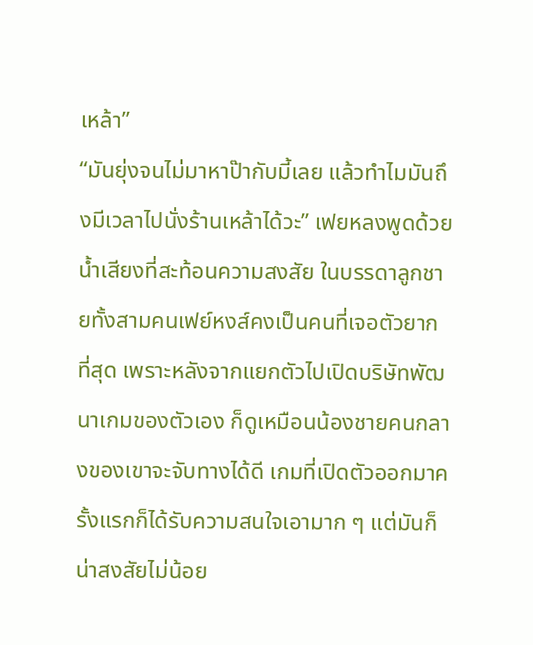เหล้า”
“มันยุ่งจนไม่มาหาป๊ากับมี้เลย แล้วทำไมมันถึงมีเวลาไปนั่งร้านเหล้าได้วะ” เฟยหลงพูดด้วยน้ำเสียงที่สะท้อนความสงสัย ในบรรดาลูกชายทั้งสามคนเฟย์หงส์คงเป็นคนที่เจอตัวยากที่สุด เพราะหลังจากแยกตัวไปเปิดบริษัทพัฒนาเกมของตัวเอง ก็ดูเหมือนน้องชายคนกลางของเขาจะจับทางได้ดี เกมที่เปิดตัวออกมาครั้งแรกก็ได้รับความสนใจเอามาก ๆ แต่มันก็น่าสงสัยไม่น้อย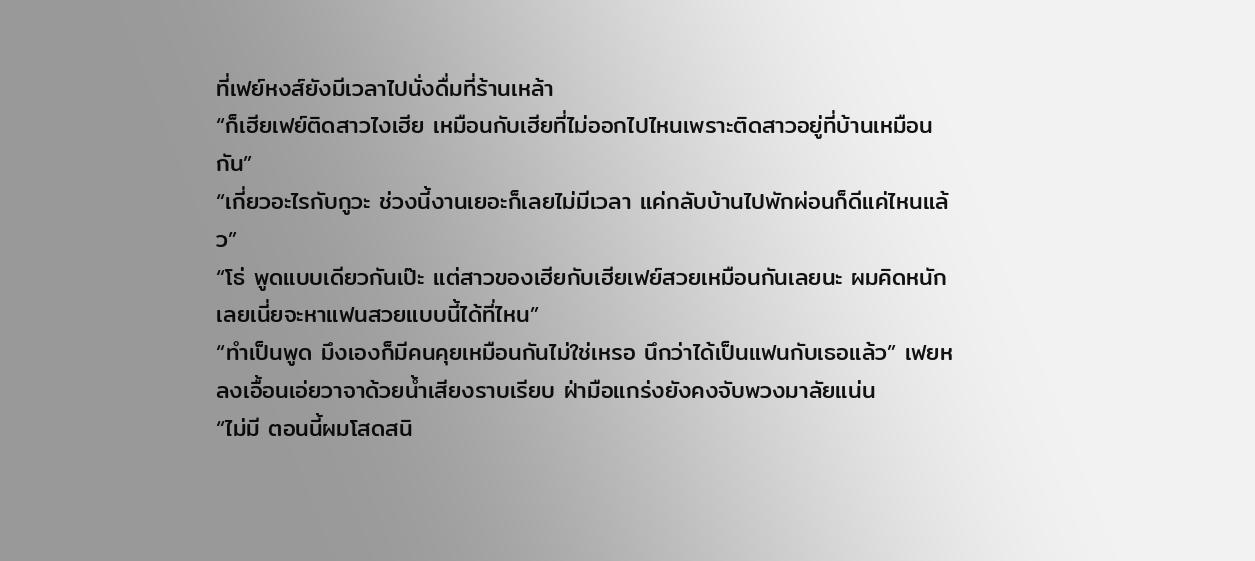ที่เฟย์หงส์ยังมีเวลาไปนั่งดื่มที่ร้านเหล้า
“ก็เฮียเฟย์ติดสาวไงเฮีย เหมือนกับเฮียที่ไม่ออกไปไหนเพราะติดสาวอยู่ที่บ้านเหมือนกัน”
“เกี่ยวอะไรกับกูวะ ช่วงนี้งานเยอะก็เลยไม่มีเวลา แค่กลับบ้านไปพักผ่อนก็ดีแค่ไหนแล้ว”
“โธ่ พูดแบบเดียวกันเป๊ะ แต่สาวของเฮียกับเฮียเฟย์สวยเหมือนกันเลยนะ ผมคิดหนักเลยเนี่ยจะหาแฟนสวยแบบนี้ได้ที่ไหน”
“ทำเป็นพูด มึงเองก็มีคนคุยเหมือนกันไม่ใช่เหรอ นึกว่าได้เป็นแฟนกับเธอแล้ว” เฟยหลงเอื้อนเอ่ยวาจาด้วยน้ำเสียงราบเรียบ ฝ่ามือแกร่งยังคงจับพวงมาลัยแน่น
“ไม่มี ตอนนี้ผมโสดสนิ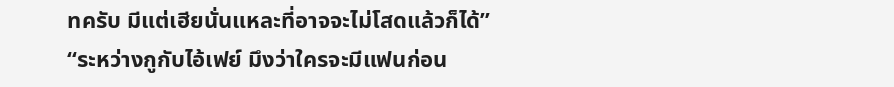ทครับ มีแต่เฮียนั่นแหละที่อาจจะไม่โสดแล้วก็ได้”
“ระหว่างกูกับไอ้เฟย์ มึงว่าใครจะมีแฟนก่อน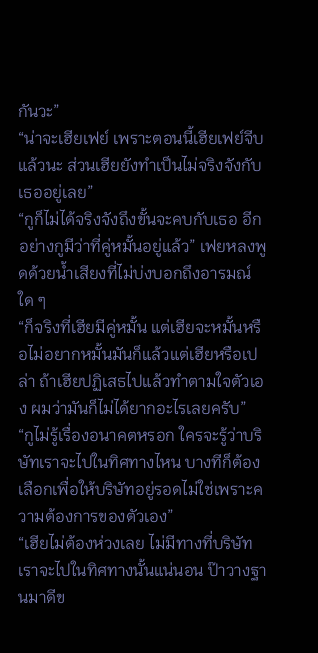กันวะ”
“น่าจะเฮียเฟย์ เพราะตอนนี้เฮียเฟย์จีบแล้วนะ ส่วนเฮียยังทำเป็นไม่จริงจังกับเธออยู่เลย”
“กูก็ไม่ได้จริงจังถึงขั้นจะคบกับเธอ อีกอย่างกูมีว่าที่คู่หมั้นอยู่แล้ว” เฟยหลงพูดด้วยน้ำเสียงที่ไม่บ่งบอกถึงอารมณ์ใด ๆ
“ก็จริงที่เฮียมีคู่หมั้น แต่เฮียจะหมั้นหรือไม่อยากหมั้นมันก็แล้วแต่เฮียหรือเปล่า ถ้าเฮียปฏิเสธไปแล้วทำตามใจตัวเอง ผมว่ามันก็ไม่ได้ยากอะไรเลยครับ”
“กูไม่รู้เรื่องอนาคตหรอก ใครจะรู้ว่าบริษัทเราจะไปในทิศทางไหน บางทีก็ต้องเลือกเพื่อให้บริษัทอยู่รอดไม่ใช่เพราะความต้องการของตัวเอง”
“เฮียไม่ต้องห่วงเลย ไม่มีทางที่บริษัทเราจะไปในทิศทางนั้นแน่นอน ป๊าวางฐานมาดีข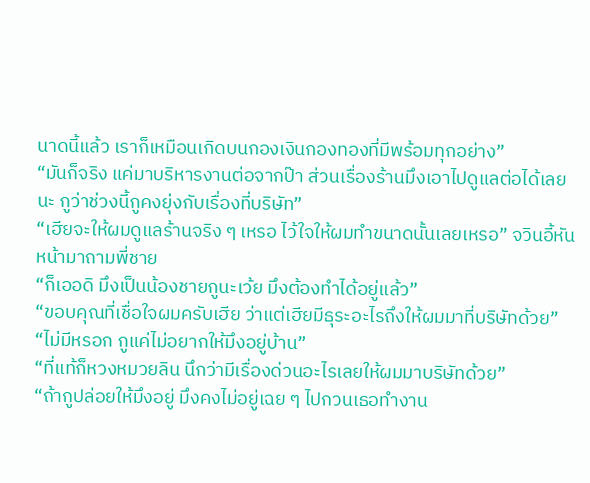นาดนี้แล้ว เราก็เหมือนเกิดบนกองเงินกองทองที่มีพร้อมทุกอย่าง”
“มันก็จริง แค่มาบริหารงานต่อจากป๊า ส่วนเรื่องร้านมึงเอาไปดูแลต่อได้เลยนะ กูว่าช่วงนี้กูคงยุ่งกับเรื่องที่บริษัท”
“เฮียจะให้ผมดูแลร้านจริง ๆ เหรอ ไว้ใจให้ผมทำขนาดนั้นเลยเหรอ” จวินอี้หันหน้ามาถามพี่ชาย
“ก็เออดิ มึงเป็นน้องชายกูนะเว้ย มึงต้องทำได้อยู่แล้ว”
“ขอบคุณที่เชื่อใจผมครับเฮีย ว่าแต่เฮียมีธุระอะไรถึงให้ผมมาที่บริษัทด้วย”
“ไม่มีหรอก กูแค่ไม่อยากให้มึงอยู่บ้าน”
“ที่แท้ก็หวงหมวยลิน นึกว่ามีเรื่องด่วนอะไรเลยให้ผมมาบริษัทด้วย”
“ถ้ากูปล่อยให้มึงอยู่ มึงคงไม่อยู่เฉย ๆ ไปกวนเธอทำงาน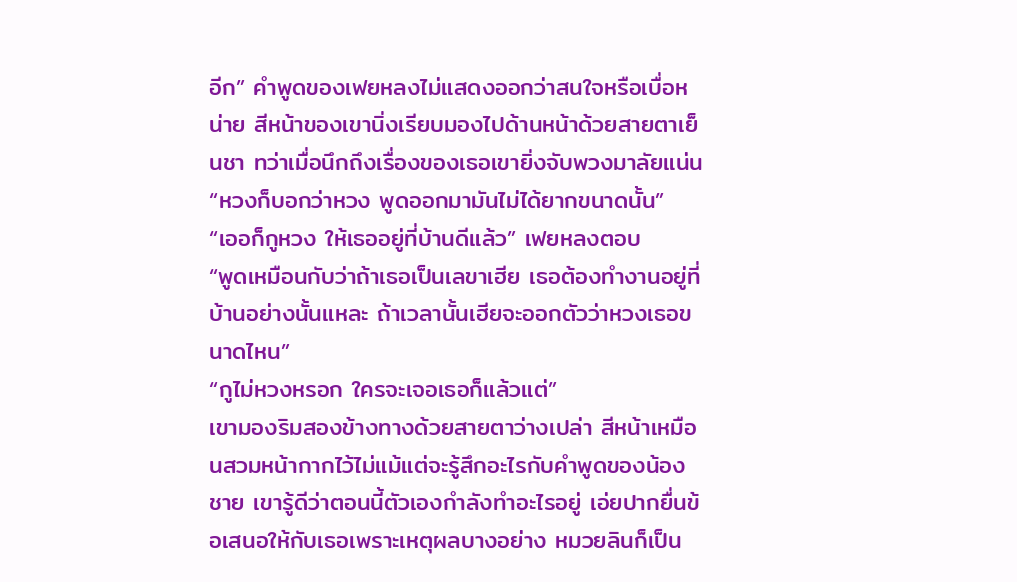อีก” คำพูดของเฟยหลงไม่แสดงออกว่าสนใจหรือเบื่อหน่าย สีหน้าของเขานิ่งเรียบมองไปด้านหน้าด้วยสายตาเย็นชา ทว่าเมื่อนึกถึงเรื่องของเธอเขายิ่งจับพวงมาลัยแน่น
“หวงก็บอกว่าหวง พูดออกมามันไม่ได้ยากขนาดนั้น”
“เออก็กูหวง ให้เธออยู่ที่บ้านดีแล้ว” เฟยหลงตอบ
“พูดเหมือนกับว่าถ้าเธอเป็นเลขาเฮีย เธอต้องทำงานอยู่ที่บ้านอย่างนั้นแหละ ถ้าเวลานั้นเฮียจะออกตัวว่าหวงเธอขนาดไหน”
“กูไม่หวงหรอก ใครจะเจอเธอก็แล้วแต่”
เขามองริมสองข้างทางด้วยสายตาว่างเปล่า สีหน้าเหมือนสวมหน้ากากไว้ไม่แม้แต่จะรู้สึกอะไรกับคำพูดของน้องชาย เขารู้ดีว่าตอนนี้ตัวเองกำลังทำอะไรอยู่ เอ่ยปากยื่นข้อเสนอให้กับเธอเพราะเหตุผลบางอย่าง หมวยลินก็เป็น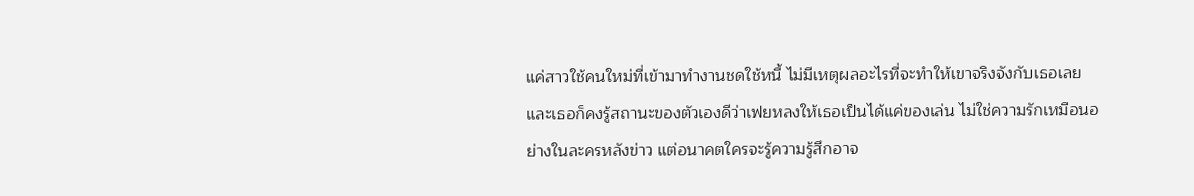แค่สาวใช้คนใหม่ที่เข้ามาทำงานชดใช้หนี้ ไม่มีเหตุผลอะไรที่จะทำให้เขาจริงจังกับเธอเลย และเธอก็คงรู้สถานะของตัวเองดีว่าเฟยหลงให้เธอเป็นได้แค่ของเล่น ไม่ใช่ความรักเหมือนอย่างในละครหลังข่าว แต่อนาคตใครจะรู้ความรู้สึกอาจ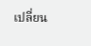เปลี่ยน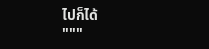ไปก็ได้
"""